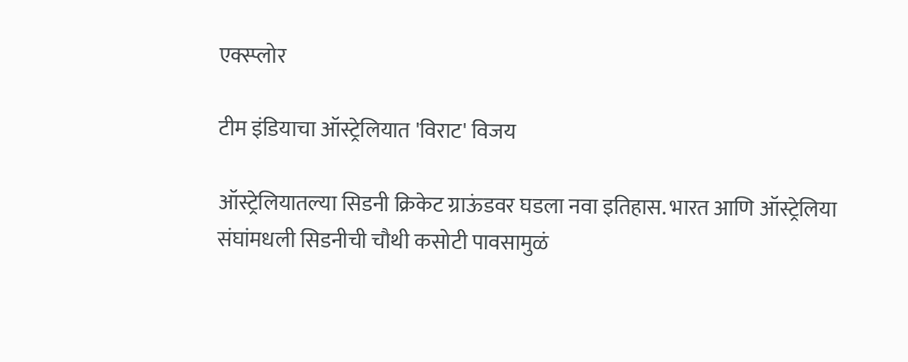एक्स्प्लोर

टीम इंडियाचा ऑस्ट्रेलियात 'विराट' विजय

ऑस्ट्रेलियातल्या सिडनी क्रिकेट ग्राऊंडवर घडला नवा इतिहास. भारत आणि ऑस्ट्रेलिया संघांमधली सिडनीची चौथी कसोटी पावसामुळं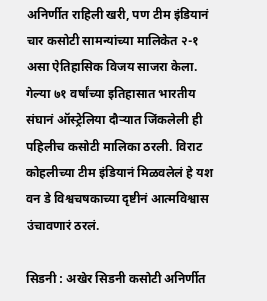अनिर्णीत राहिली खरी, पण टीम इंडियानं चार कसोटी सामन्यांच्या मालिकेत २-१ असा ऐतिहासिक विजय साजरा केला. गेल्या ७१ वर्षांच्या इतिहासात भारतीय संघानं ऑस्ट्रेलिया दौऱ्यात जिंकलेली ही पहिलीच कसोटी मालिका ठरली. विराट कोहलीच्या टीम इंडियानं मिळवलेलं हे यश वन डे विश्वचषकाच्या दृष्टीनं आत्मविश्वास उंचावणारं ठरलं.

सिडनी : अखेर सिडनी कसोटी अनिर्णीत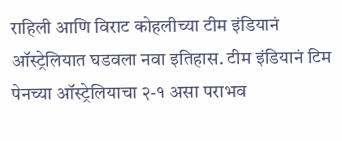राहिली आणि विराट कोहलीच्या टीम इंडियानं ऑस्ट्रेलियात घडवला नवा इतिहास. टीम इंडियानं टिम पेनच्या ऑस्ट्रेलियाचा २-१ असा पराभव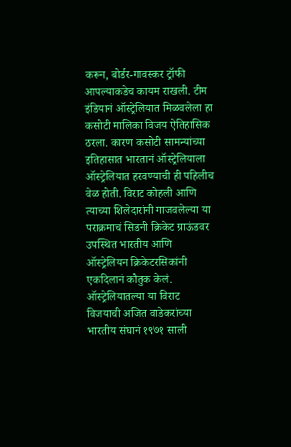करून, बोर्डर-गावस्कर ट्रॉफी आपल्याकडेच कायम राखली. टीम इंडियानं ऑस्ट्रेलियात मिळवलेला हा कसोटी मालिका विजय ऐतिहासिक ठरला. कारण कसोटी सामन्यांच्या इतिहासात भारतानं ऑस्ट्रेलियाला ऑस्ट्रेलियात हरवण्याची ही पहिलीच वेळ होती. विराट कोहली आणि त्याच्या शिलेदारांनी गाजवलेल्या या पराक्रमाचं सिडनी क्रिकेट ग्राऊंडवर उपस्थित भारतीय आणि ऑस्ट्रेलियन क्रिकेटरसिकांनी एकदिलानं कौतुक केलं. ऑस्ट्रेलियातल्या या विराट विजयाची अजित वाडेकरांच्या भारतीय संघानं १९७१ साली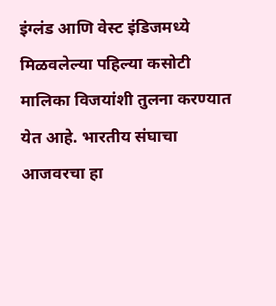इंग्लंड आणि वेस्ट इंडिजमध्ये मिळवलेल्या पहिल्या कसोटी मालिका विजयांशी तुलना करण्यात येत आहे. भारतीय संघाचा आजवरचा हा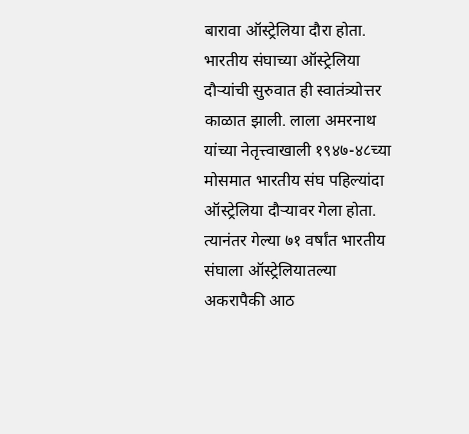बारावा ऑस्ट्रेलिया दौरा होता. भारतीय संघाच्या ऑस्ट्रेलिया दौऱ्यांची सुरुवात ही स्वातंत्र्योत्तर काळात झाली. लाला अमरनाथ यांच्या नेतृत्त्वाखाली १९४७-४८च्या मोसमात भारतीय संघ पहिल्यांदा ऑस्ट्रेलिया दौऱ्यावर गेला होता. त्यानंतर गेल्या ७१ वर्षांत भारतीय संघाला ऑस्ट्रेलियातल्या अकरापैकी आठ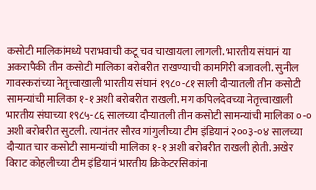कसोटी मालिकांमध्ये पराभवाची कटू चव चाखायला लागली. भारतीय संघानं या अकरापैकी तीन कसोटी मालिका बरोबरीत राखण्याची कामगिरी बजावली. सुनील गावस्करांच्या नेतृत्त्वाखाली भारतीय संघानं १९८०-८१ साली दौऱ्यातली तीन कसोटी सामन्यांची मालिका १-१ अशी बरोबरीत राखली. मग कपिलदेवच्या नेतृत्त्वाखाली भारतीय संघाच्या १९८५-८६ सालच्या दौऱ्यातली तीन कसोटी सामन्यांची मालिका ०-० अशी बरोबरीत सुटली. त्यानंतर सौरव गांगुलीच्या टीम इंडियानं २००३-०४ सालच्या दौऱ्यात चार कसोटी सामन्यांची मालिका १-१ अशी बरोबरीत राखली होती. अखेर विराट कोहलीच्या टीम इंडियानं भारतीय क्रिकेटरसिकांना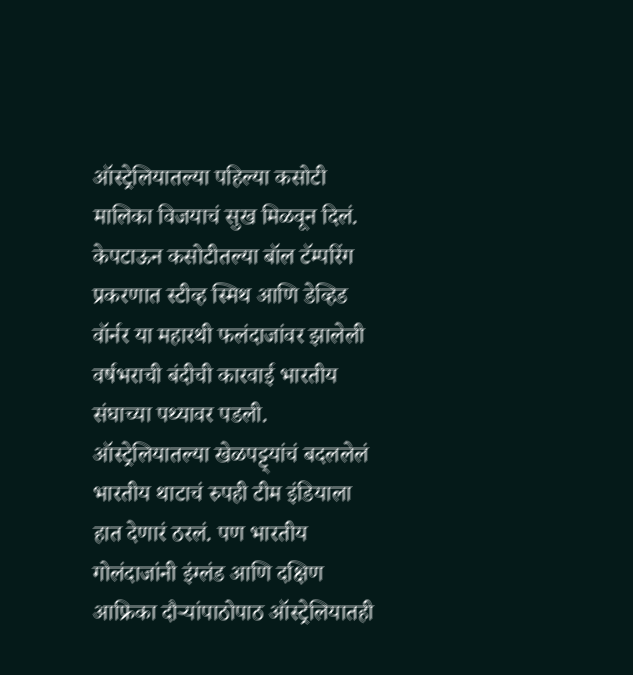ऑस्ट्रेलियातल्या पहिल्या कसोटी मालिका विजयाचं सुख मिळवून दिलं. केपटाऊन कसोटीतल्या बॉल टॅम्परिंग प्रकरणात स्टीव्ह स्मिथ आणि डेव्हिड वॉर्नर या महारथी फलंदाजांवर झालेली वर्षभराची बंदीची कारवाई भारतीय संघाच्या पथ्यावर पडली. ऑस्ट्रेलियातल्या खेळपट्ट्यांचं बदललेलं भारतीय थाटाचं रुपही टीम इंडियाला हात देणारं ठरलं. पण भारतीय गोलंदाजांनी इंग्लंड आणि दक्षिण आफ्रिका दौऱ्यांपाठोपाठ ऑस्ट्रेलियातही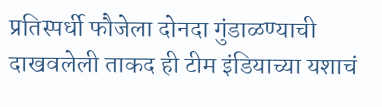प्रतिस्पर्धी फौजेला दोनदा गुंडाळण्याची दाखवलेली ताकद ही टीम इंडियाच्या यशाचं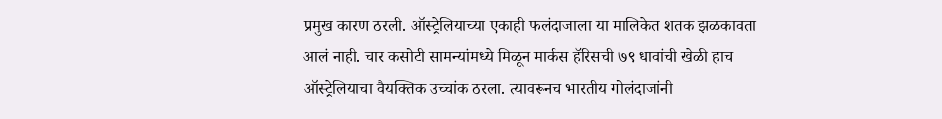प्रमुख कारण ठरली. ऑस्ट्रेलियाच्या एकाही फलंदाजाला या मालिकेत शतक झळकावता आलं नाही. चार कसोटी सामन्यांमध्ये मिळून मार्कस हॅरिसची ७९ धावांची खेळी हाच ऑस्ट्रेलियाचा वैयक्तिक उच्चांक ठरला. त्यावरूनच भारतीय गोलंदाजांनी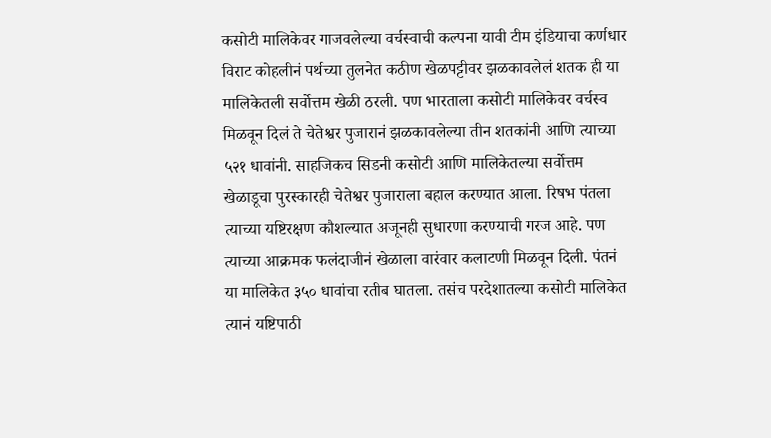कसोटी मालिकेवर गाजवलेल्या वर्चस्वाची कल्पना यावी टीम इंडियाचा कर्णधार विराट कोहलीनं पर्थच्या तुलनेत कठीण खेळपट्टीवर झळकावलेलं शतक ही या मालिकेतली सर्वोत्तम खेळी ठरली. पण भारताला कसोटी मालिकेवर वर्चस्व मिळवून दिलं ते चेतेश्वर पुजारानं झळकावलेल्या तीन शतकांनी आणि त्याच्या ५२१ धावांनी. साहजिकच सिडनी कसोटी आणि मालिकेतल्या सर्वोत्तम खेळाडूचा पुरस्कारही चेतेश्वर पुजाराला बहाल करण्यात आला. रिषभ पंतला त्याच्या यष्टिरक्षण कौशल्यात अजूनही सुधारणा करण्याची गरज आहे. पण त्याच्या आक्रमक फलंदाजीनं खेळाला वारंवार कलाटणी मिळवून दिली. पंतनं या मालिकेत ३५० धावांचा रतीब घातला. तसंच परदेशातल्या कसोटी मालिकेत त्यानं यष्टिपाठी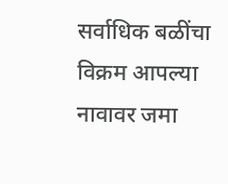सर्वाधिक बळींचा विक्रम आपल्या नावावर जमा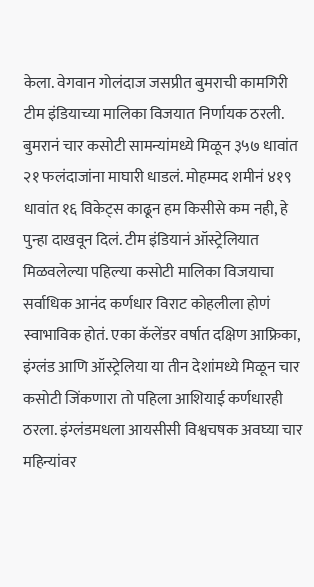केला. वेगवान गोलंदाज जसप्रीत बुमराची कामगिरी टीम इंडियाच्या मालिका विजयात निर्णायक ठरली. बुमरानं चार कसोटी सामन्यांमध्ये मिळून ३५७ धावांत २१ फलंदाजांना माघारी धाडलं. मोहम्मद शमीनं ४१९ धावांत १६ विकेट्स काढून हम किसीसे कम नही, हे पुन्हा दाखवून दिलं. टीम इंडियानं ऑस्ट्रेलियात मिळवलेल्या पहिल्या कसोटी मालिका विजयाचा सर्वाधिक आनंद कर्णधार विराट कोहलीला होणं स्वाभाविक होतं. एका कॅलेंडर वर्षात दक्षिण आफ्रिका, इंग्लंड आणि ऑस्ट्रेलिया या तीन देशांमध्ये मिळून चार कसोटी जिंकणारा तो पहिला आशियाई कर्णधारही ठरला. इंग्लंडमधला आयसीसी विश्वचषक अवघ्या चार महिन्यांवर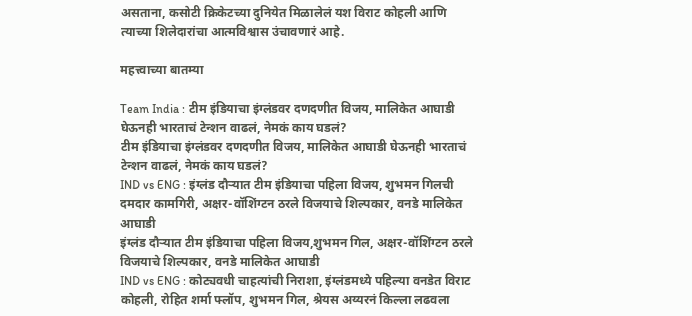असताना, कसोटी क्रिकेटच्या दुनियेत मिळालेलं यश विराट कोहली आणि त्याच्या शिलेदारांचा आत्मविश्वास उंचावणारं आहे.

महत्त्वाच्या बातम्या

Team India : टीम इंडियाचा इंग्लंडवर दणदणीत विजय, मालिकेत आघाडी घेऊनही भारताचं टेन्शन वाढलं, नेमकं काय घडलं?
टीम इंडियाचा इंग्लंडवर दणदणीत विजय, मालिकेत आघाडी घेऊनही भारताचं टेन्शन वाढलं, नेमकं काय घडलं?
IND vs ENG : इंग्लंड दौऱ्यात टीम इंडियाचा पहिला विजय, शुभमन गिलची दमदार कामगिरी, अक्षर-वॉशिंग्टन ठरले विजयाचे शिल्पकार, वनडे मालिकेत आघाडी
इंग्लंड दौऱ्यात टीम इंडियाचा पहिला विजय,शुभमन गिल, अक्षर-वॉशिंग्टन ठरले विजयाचे शिल्पकार, वनडे मालिकेत आघाडी
IND vs ENG : कोट्यवधी चाहत्यांची निराशा, इंग्लंडमध्ये पहिल्या वनडेत विराट कोहली, रोहित शर्मा फ्लॉप, शुभमन गिल, श्रेयस अय्यरनं किल्ला लढवला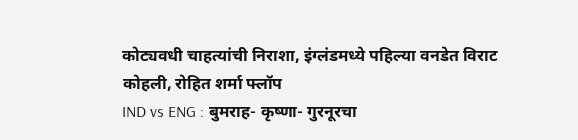कोट्यवधी चाहत्यांची निराशा, इंग्लंडमध्ये पहिल्या वनडेत विराट कोहली, रोहित शर्मा फ्लॉप
IND vs ENG : बुमराह- कृष्णा- गुरनूरचा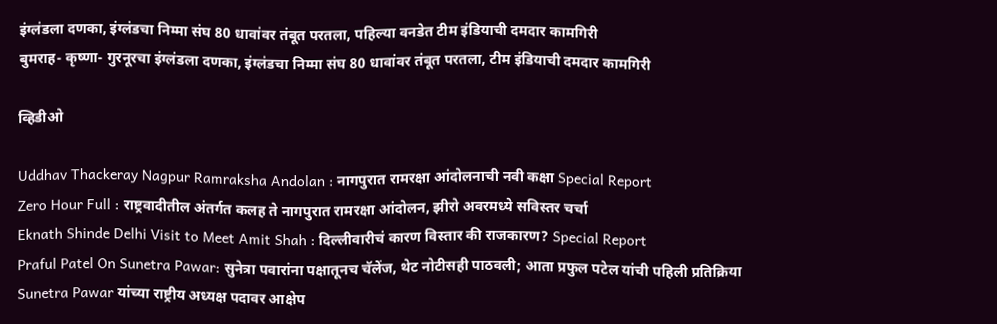इंग्लंडला दणका, इंग्लंडचा निम्मा संघ 80 धावांवर तंबूत परतला, पहिल्या वनडेत टीम इंडियाची दमदार कामगिरी
बुमराह- कृष्णा- गुरनूरचा इंग्लंडला दणका, इंग्लंडचा निम्मा संघ 80 धावांवर तंबूत परतला, टीम इंडियाची दमदार कामगिरी

व्हिडीओ

Uddhav Thackeray Nagpur Ramraksha Andolan : नागपुरात रामरक्षा आंदोलनाची नवी कक्षा Special Report
Zero Hour Full : राष्ट्रवादीतील अंतर्गत कलह ते नागपुरात रामरक्षा आंदोलन, झीरो अवरमध्ये सविस्तर चर्चा
Eknath Shinde Delhi Visit to Meet Amit Shah : दिल्लीवारीचं कारण विस्तार की राजकारण? Special Report
Praful Patel On Sunetra Pawar: सुनेत्रा पवारांना पक्षातूनच चॅलेंज, थेट नोटीसही पाठवली; आता प्रफुल पटेल यांची पहिली प्रतिक्रिया
Sunetra Pawar यांच्या राष्ट्रीय अध्यक्ष पदावर आक्षेप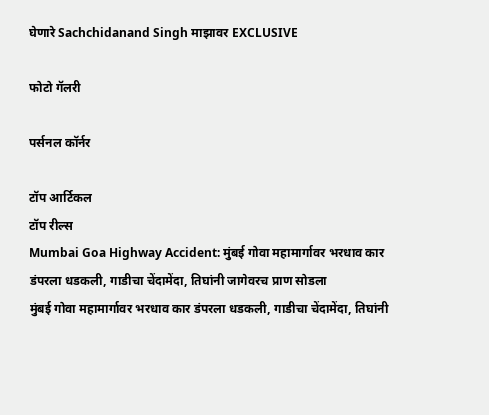घेणारे Sachchidanand Singh माझावर EXCLUSIVE

फोटो गॅलरी

पर्सनल कॉर्नर

टॉप आर्टिकल
टॉप रील्स
Mumbai Goa Highway Accident: मुंबई गोवा महामार्गावर भरधाव कार डंपरला धडकली, गाडीचा चेंदामेंदा, तिघांनी जागेवरच प्राण सोडला
मुंबई गोवा महामार्गावर भरधाव कार डंपरला धडकली, गाडीचा चेंदामेंदा, तिघांनी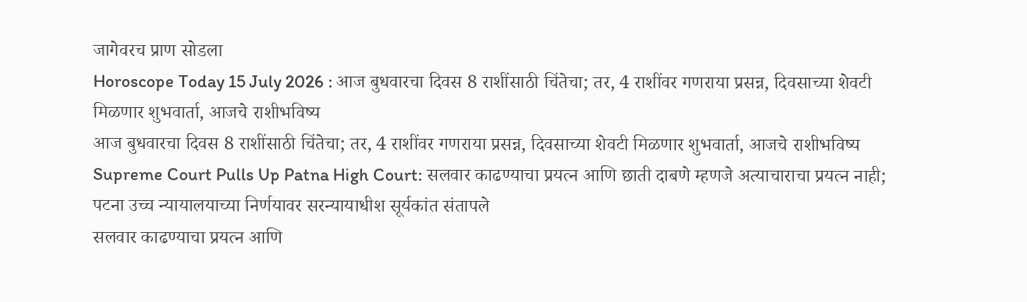जागेवरच प्राण सोडला
Horoscope Today 15 July 2026 : आज बुधवारचा दिवस 8 राशींसाठी चिंतेचा; तर, 4 राशींवर गणराया प्रसन्न, दिवसाच्या शेवटी मिळणार शुभवार्ता, आजचे राशीभविष्य
आज बुधवारचा दिवस 8 राशींसाठी चिंतेचा; तर, 4 राशींवर गणराया प्रसन्न, दिवसाच्या शेवटी मिळणार शुभवार्ता, आजचे राशीभविष्य
Supreme Court Pulls Up Patna High Court: सलवार काढण्याचा प्रयत्न आणि छाती दाबणे म्हणजे अत्याचाराचा प्रयत्न नाही; पटना उच्च न्यायालयाच्या निर्णयावर सरन्यायाधीश सूर्यकांत संतापले
सलवार काढण्याचा प्रयत्न आणि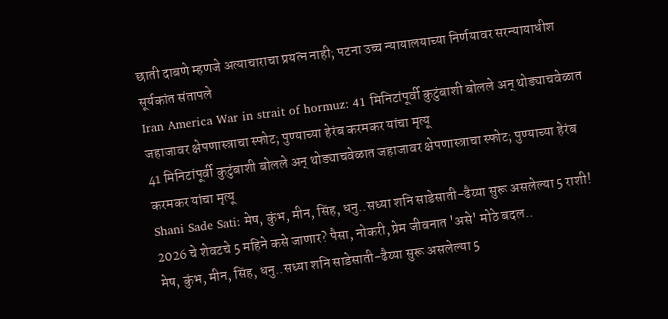छाती दाबणे म्हणजे अत्याचाराचा प्रयत्न नाही; पटना उच्च न्यायालयाच्या निर्णयावर सरन्यायाधीश सूर्यकांत संतापले
Iran America War in strait of hormuz: 41 मिनिटांपूर्वी कुटुंबाशी बोलले अन् थोड्याचवेळात जहाजावर क्षेपणास्त्राचा स्फोट; पुण्याच्या हेरंब करमकर यांचा मृत्यू
41 मिनिटांपूर्वी कुटुंबाशी बोलले अन् थोड्याचवेळात जहाजावर क्षेपणास्त्राचा स्फोट; पुण्याच्या हेरंब करमकर यांचा मृत्यू
Shani Sade Sati: मेष, कुंभ, मीन, सिंह, धनु..सध्या शनि साडेसाती-ढैय्या सुरू असलेल्या 5 राशी! 2026 चे शेवटचे 5 महिने कसे जाणार? पैसा, नोकरी, प्रेम जीवनात 'असे' मोठे बदल..
मेष, कुंभ, मीन, सिंह, धनु..सध्या शनि साडेसाती-ढैय्या सुरू असलेल्या 5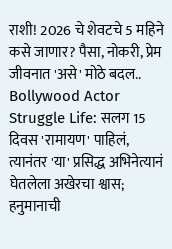राशी! 2026 चे शेवटचे 5 महिने कसे जाणार? पैसा, नोकरी, प्रेम जीवनात 'असे' मोठे बदल..
Bollywood Actor Struggle Life: सलग 15 दिवस 'रामायण' पाहिलं, त्यानंतर 'या' प्रसिद्ध अभिनेत्यानं घेतलेला अखेरचा श्वास; हनुमानाची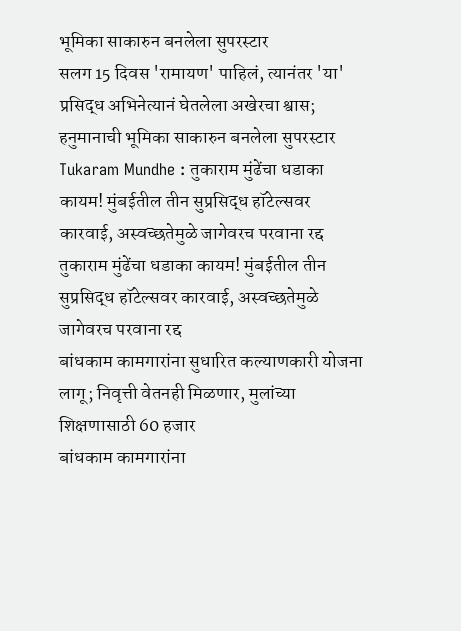भूमिका साकारुन बनलेला सुपरस्टार
सलग 15 दिवस 'रामायण' पाहिलं, त्यानंतर 'या' प्रसिद्ध अभिनेत्यानं घेतलेला अखेरचा श्वास; हनुमानाची भूमिका साकारुन बनलेला सुपरस्टार
Tukaram Mundhe : तुकाराम मुंढेंचा धडाका कायम! मुंबईतील तीन सुप्रसिद्ध हॉटेल्सवर कारवाई, अस्वच्छतेमुळे जागेवरच परवाना रद्द
तुकाराम मुंढेंचा धडाका कायम! मुंबईतील तीन सुप्रसिद्ध हॉटेल्सवर कारवाई, अस्वच्छतेमुळे जागेवरच परवाना रद्द
बांधकाम कामगारांना सुधारित कल्याणकारी योजना लागू; निवृत्ती वेतनही मिळणार, मुलांच्या शिक्षणासाठी 60 हजार
बांधकाम कामगारांना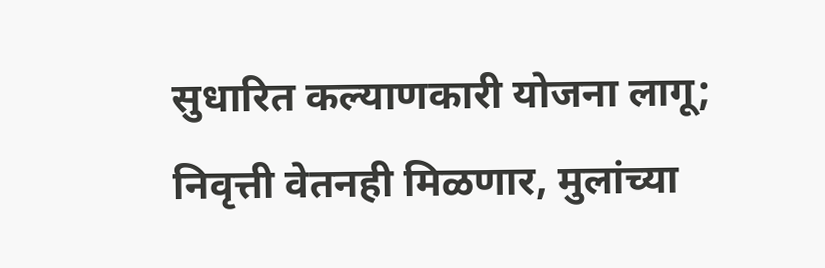सुधारित कल्याणकारी योजना लागू; निवृत्ती वेतनही मिळणार, मुलांच्या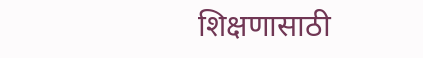शिक्षणासाठी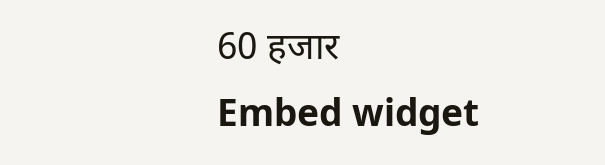60 हजार
Embed widget